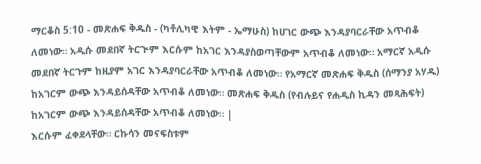ማርቆስ 5:10 - መጽሐፍ ቅዱስ - (ካቶሊካዊ እትም - ኤማሁስ) ከሀገር ውጭ እንዳያባርራቸው አጥብቆ ለመነው። አዲሱ መደበኛ ትርጒም እርሱም ከአገር እንዳያስወጣቸውም አጥብቆ ለመነው። አማርኛ አዲሱ መደበኛ ትርጉም ከዚያም አገር እንዳያባርራቸው አጥብቆ ለመነው። የአማርኛ መጽሐፍ ቅዱስ (ሰማንያ አሃዱ) ከአገርም ውጭ እንዳይሰዳቸው አጥብቆ ለመነው። መጽሐፍ ቅዱስ (የብሉይና የሐዲስ ኪዳን መጻሕፍት) ከአገርም ውጭ እንዳይሰዳቸው አጥብቆ ለመነው። |
እርሱም ፈቀደላቸው። ርኩሳን መናፍስቱም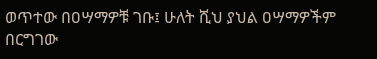ወጥተው በዐሣማዎቹ ገቡ፤ ሁለት ሺህ ያህል ዐሣማዎችም በርግገው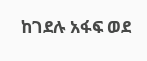ከገደሉ አፋፍ ወደ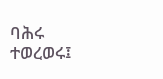ባሕሩ ተወረወሩ፤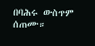በባሕሩ ውስጥም ሰጠሙ።